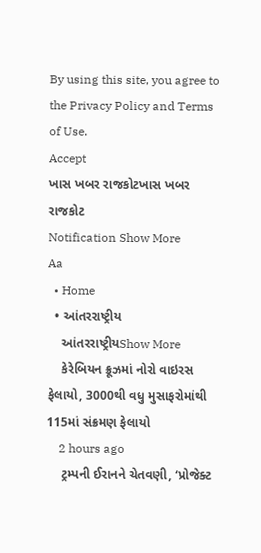By using this site, you agree to the Privacy Policy and Terms of Use.
Accept
ખાસ ખબર રાજકોટખાસ ખબર રાજકોટ
Notification Show More
Aa
  • Home
  • આંતરરાષ્ટ્રીય
    આંતરરાષ્ટ્રીયShow More
    કેરેબિયન ક્રૂઝમાં નોરો વાઇરસ ફેલાયો, 3000થી વધુ મુસાફરોમાંથી 115માં સંક્રમણ ફેલાયો
    2 hours ago
    ટ્રમ્પની ઈરાનને ચેતવણી, ‘પ્રોજેક્ટ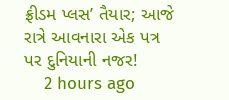ફ્રીડમ પ્લસ’ તૈયાર; આજે રાત્રે આવનારા એક પત્ર પર દુનિયાની નજર!
    2 hours ago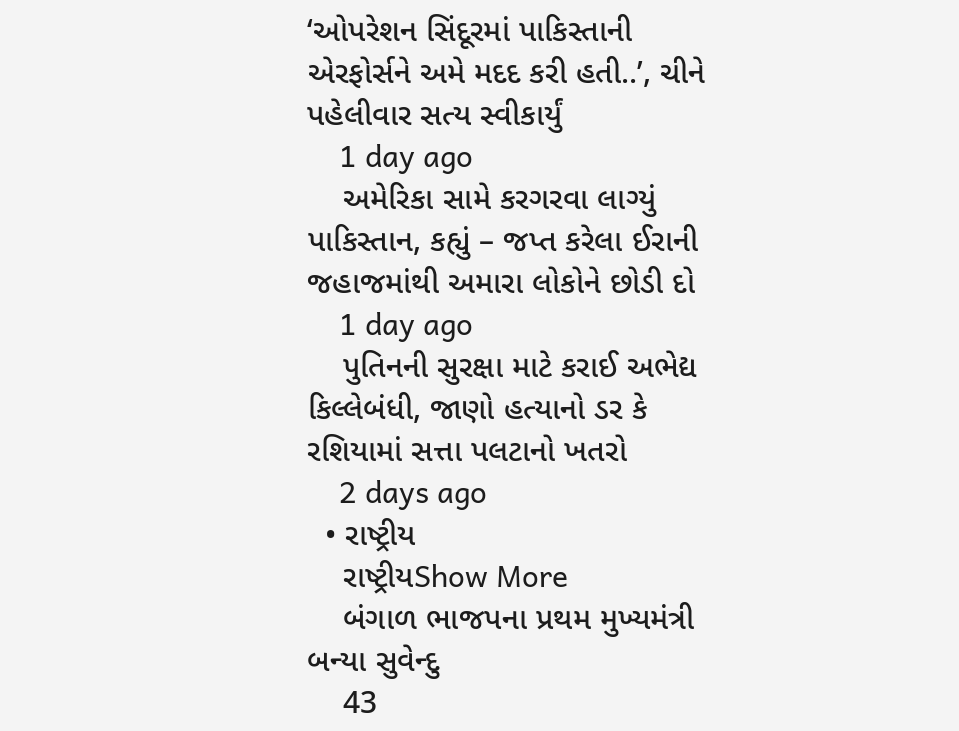‘ઓપરેશન સિંદૂરમાં પાકિસ્તાની એરફોર્સને અમે મદદ કરી હતી..’, ચીને પહેલીવાર સત્ય સ્વીકાર્યું
    1 day ago
    અમેરિકા સામે કરગરવા લાગ્યું પાકિસ્તાન, કહ્યું – જપ્ત કરેલા ઈરાની જહાજમાંથી અમારા લોકોને છોડી દો
    1 day ago
    પુતિનની સુરક્ષા માટે કરાઈ અભેદ્ય કિલ્લેબંધી, જાણો હત્યાનો ડર કે રશિયામાં સત્તા પલટાનો ખતરો
    2 days ago
  • રાષ્ટ્રીય
    રાષ્ટ્રીયShow More
    બંગાળ ભાજપના પ્રથમ મુખ્યમંત્રી બન્યા સુવેન્દુ
    43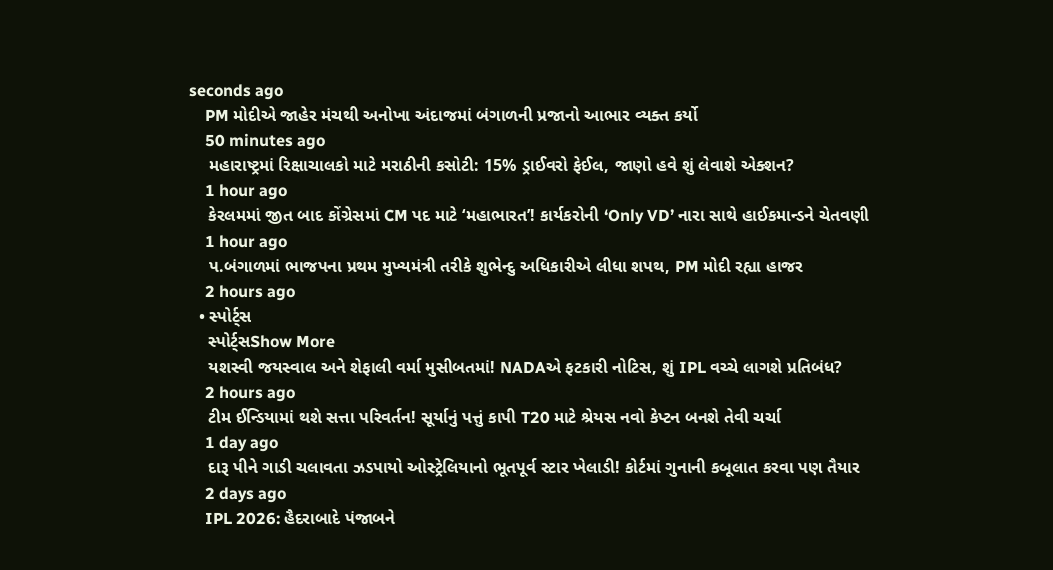seconds ago
    PM મોદીએ જાહેર મંચથી અનોખા અંદાજમાં બંગાળની પ્રજાનો આભાર વ્યક્ત કર્યો
    50 minutes ago
    મહારાષ્ટ્રમાં રિક્ષાચાલકો માટે મરાઠીની કસોટી: 15% ડ્રાઈવરો ફેઈલ, જાણો હવે શું લેવાશે એક્શન?
    1 hour ago
    કેરલમમાં જીત બાદ કોંગ્રેસમાં CM પદ માટે ‘મહાભારત’! કાર્યકરોની ‘Only VD’ નારા સાથે હાઈકમાન્ડને ચેતવણી
    1 hour ago
    પ.બંગાળમાં ભાજપના પ્રથમ મુખ્યમંત્રી તરીકે શુભેન્દુ અધિકારીએ લીધા શપથ, PM મોદી રહ્યા હાજર
    2 hours ago
  • સ્પોર્ટ્સ
    સ્પોર્ટ્સShow More
    યશસ્વી જયસ્વાલ અને શેફાલી વર્મા મુસીબતમાં! NADAએ ફટકારી નોટિસ, શું IPL વચ્ચે લાગશે પ્રતિબંધ?
    2 hours ago
    ટીમ ઈન્ડિયામાં થશે સત્તા પરિવર્તન! સૂર્યાનું પત્તું કાપી T20 માટે શ્રેયસ નવો કેપ્ટન બનશે તેવી ચર્ચા
    1 day ago
    દારૂ પીને ગાડી ચલાવતા ઝડપાયો ઓસ્ટ્રેલિયાનો ભૂતપૂર્વ સ્ટાર ખેલાડી! કોર્ટમાં ગુનાની કબૂલાત કરવા પણ તૈયાર
    2 days ago
    IPL 2026: હૈદરાબાદે પંજાબને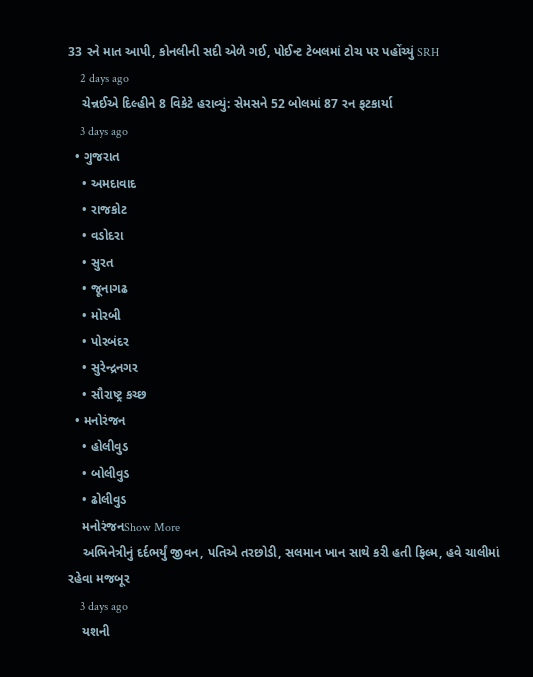33 રને માત આપી, કોનલીની સદી એળે ગઈ, પોઈન્ટ ટેબલમાં ટોચ પર પહોંચ્યું SRH
    2 days ago
    ચેન્નઈએ દિલ્હીને 8 વિકેટે હરાવ્યું: સેમસને 52 બોલમાં 87 રન ફટકાર્યા
    3 days ago
  • ગુજરાત
    • અમદાવાદ
    • રાજકોટ
    • વડોદરા
    • સુરત
    • જૂનાગઢ
    • મોરબી
    • પોરબંદર
    • સુરેન્દ્રનગર
    • સૌરાષ્ટ્ર કચ્છ
  • મનોરંજન
    • હોલીવુડ
    • બોલીવુડ
    • ઢોલીવુડ
    મનોરંજનShow More
    અભિનેત્રીનું દર્દભર્યું જીવન, પતિએ તરછોડી, સલમાન ખાન સાથે કરી હતી ફિલ્મ, હવે ચાલીમાં રહેવા મજબૂર
    3 days ago
    યશની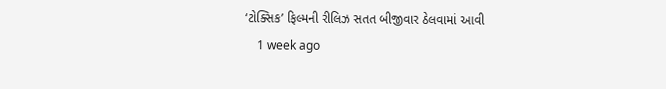‘ટોક્સિક’ ફિલ્મની રીલિઝ સતત બીજીવાર ઠેલવામાં આવી
    1 week ago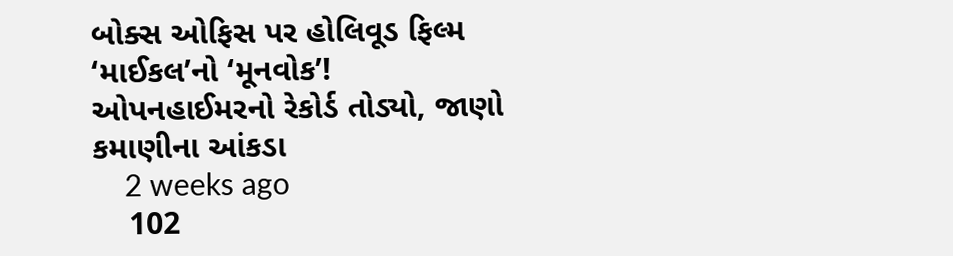બોક્સ ઓફિસ પર હોલિવૂડ ફિલ્મ ‘માઈકલ’નો ‘મૂનવોક’! ઓપનહાઈમરનો રેકોર્ડ તોડ્યો, જાણો કમાણીના આંકડા
    2 weeks ago
    102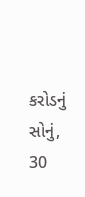કરોડનું સોનું, 30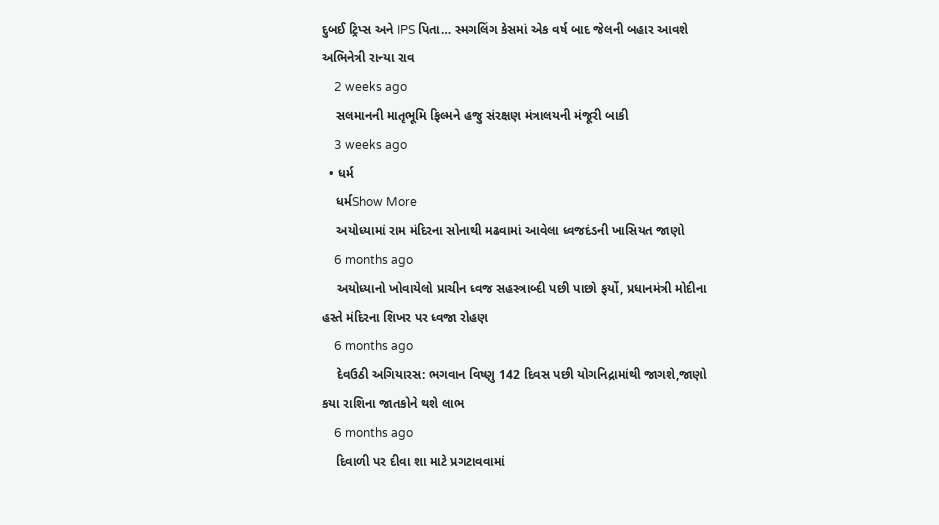દુબઈ ટ્રિપ્સ અને IPS પિતા… સ્મગલિંગ કેસમાં એક વર્ષ બાદ જેલની બહાર આવશે અભિનેત્રી રાન્યા રાવ
    2 weeks ago
    સલમાનની માતૃભૂમિ ફિલ્મને હજુ સંરક્ષણ મંત્રાલયની મંજૂરી બાકી
    3 weeks ago
  • ધર્મ
    ધર્મShow More
    અયોધ્યામાં રામ મંદિરના સોનાથી મઢવામાં આવેલા ધ્વજદંડની ખાસિયત જાણો
    6 months ago
    અયોધ્યાનો ખોવાયેલો પ્રાચીન ધ્વજ સહસ્ત્રાબ્દી પછી પાછો ફર્યો, પ્રધાનમંત્રી મોદીના હસ્તે મંદિરના શિખર પર ધ્વજા રોહણ
    6 months ago
    દેવઉઠી અગિયારસ: ભગવાન વિષ્ણુ 142 દિવસ પછી યોગનિદ્રામાંથી જાગશે,જાણો કયા રાશિના જાતકોને થશે લાભ
    6 months ago
    દિવાળી પર દીવા શા માટે પ્રગટાવવામાં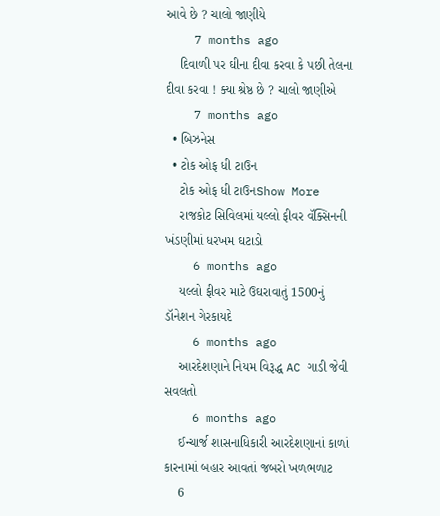આવે છે ? ચાલો જાણીયે
    7 months ago
    દિવાળી પર ઘીના દીવા કરવા કે પછી તેલના દીવા કરવા ! ક્યા શ્રેષ્ઠ છે ? ચાલો જાણીએ
    7 months ago
  • બિઝનેસ
  • ટોક ઓફ ધી ટાઉન
    ટોક ઓફ ધી ટાઉનShow More
    રાજકોટ સિવિલમાં યલ્લો ફીવર વૅક્સિનની ખંડણીમાં ધરખમ ઘટાડો
    6 months ago
    યલ્લો ફીવર માટે ઉઘરાવાતું 1500નું ડૉનેશન ગેરકાયદે
    6 months ago
    આરદેશણાને નિયમ વિરૂદ્ધ AC ગાડી જેવી સવલતો
    6 months ago
    ઈન્ચાર્જ શાસનાધિકારી આરદેશણાનાં કાળાં કારનામાં બહાર આવતાં જબરો ખળભળાટ
    6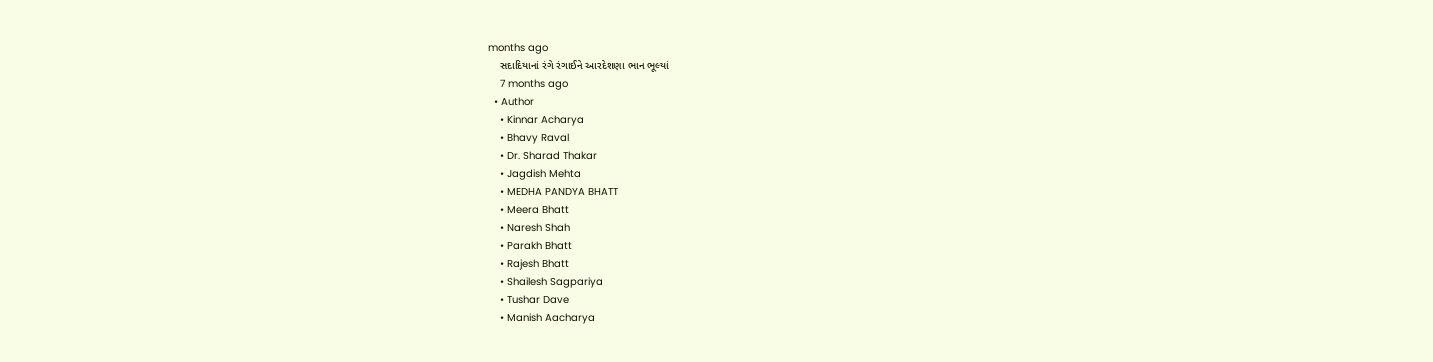months ago
    સદાદિયાનાં રંગે રંગાઈને આરદેશણા ભાન ભૂલ્યાં
    7 months ago
  • Author
    • Kinnar Acharya
    • Bhavy Raval
    • Dr. Sharad Thakar
    • Jagdish Mehta
    • MEDHA PANDYA BHATT
    • Meera Bhatt
    • Naresh Shah
    • Parakh Bhatt
    • Rajesh Bhatt
    • Shailesh Sagpariya
    • Tushar Dave
    • Manish Aacharya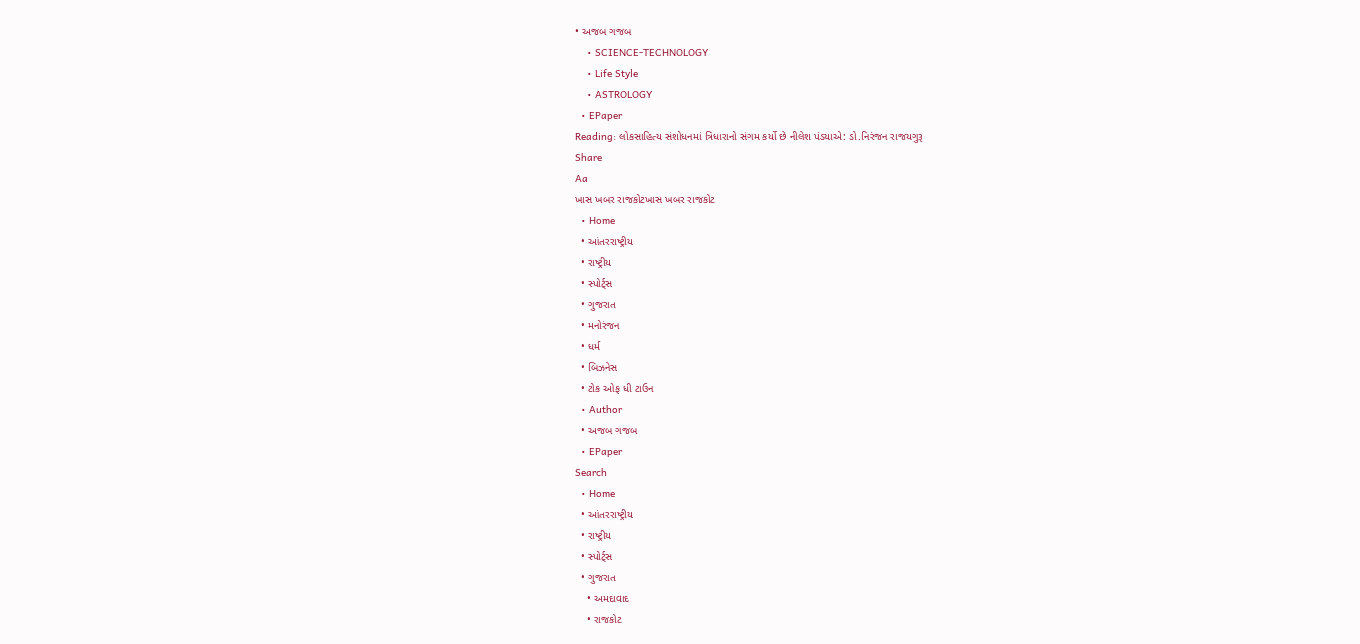• અજબ ગજબ
    • SCIENCE-TECHNOLOGY
    • Life Style
    • ASTROLOGY
  • EPaper
Reading: લોકસાહિત્ય સંશોધનમાં ત્રિધારાનો સંગમ કર્યો છે નીલેશ પંડયાએ: ડો.નિરંજન રાજયગુરૂ
Share
Aa
ખાસ ખબર રાજકોટખાસ ખબર રાજકોટ
  • Home
  • આંતરરાષ્ટ્રીય
  • રાષ્ટ્રીય
  • સ્પોર્ટ્સ
  • ગુજરાત
  • મનોરંજન
  • ધર્મ
  • બિઝનેસ
  • ટોક ઓફ ધી ટાઉન
  • Author
  • અજબ ગજબ
  • EPaper
Search
  • Home
  • આંતરરાષ્ટ્રીય
  • રાષ્ટ્રીય
  • સ્પોર્ટ્સ
  • ગુજરાત
    • અમદાવાદ
    • રાજકોટ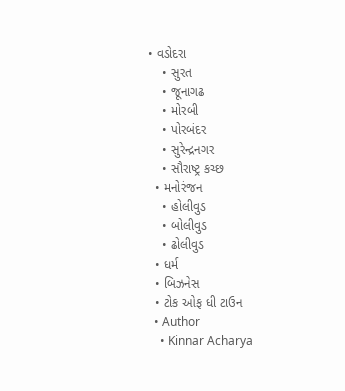• વડોદરા
    • સુરત
    • જૂનાગઢ
    • મોરબી
    • પોરબંદર
    • સુરેન્દ્રનગર
    • સૌરાષ્ટ્ર કચ્છ
  • મનોરંજન
    • હોલીવુડ
    • બોલીવુડ
    • ઢોલીવુડ
  • ધર્મ
  • બિઝનેસ
  • ટોક ઓફ ધી ટાઉન
  • Author
    • Kinnar Acharya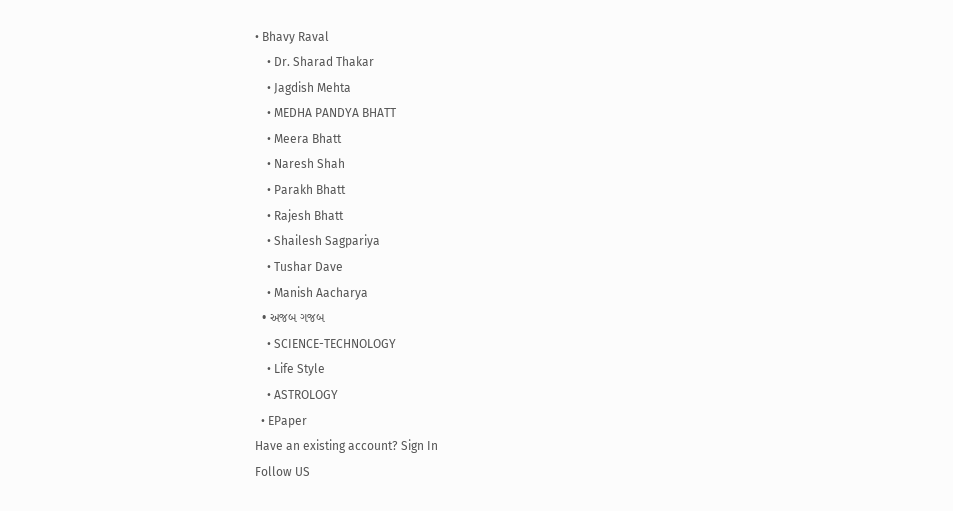• Bhavy Raval
    • Dr. Sharad Thakar
    • Jagdish Mehta
    • MEDHA PANDYA BHATT
    • Meera Bhatt
    • Naresh Shah
    • Parakh Bhatt
    • Rajesh Bhatt
    • Shailesh Sagpariya
    • Tushar Dave
    • Manish Aacharya
  • અજબ ગજબ
    • SCIENCE-TECHNOLOGY
    • Life Style
    • ASTROLOGY
  • EPaper
Have an existing account? Sign In
Follow US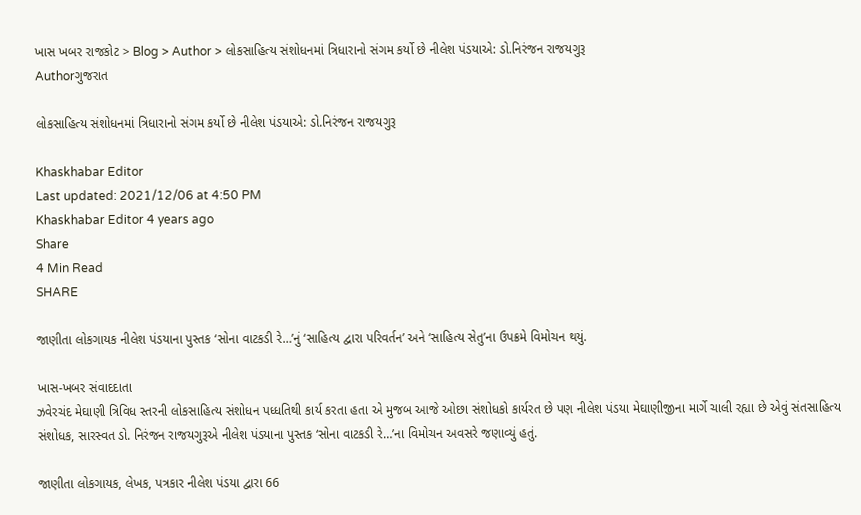ખાસ ખબર રાજકોટ > Blog > Author > લોકસાહિત્ય સંશોધનમાં ત્રિધારાનો સંગમ કર્યો છે નીલેશ પંડયાએ: ડો.નિરંજન રાજયગુરૂ
Authorગુજરાત

લોકસાહિત્ય સંશોધનમાં ત્રિધારાનો સંગમ કર્યો છે નીલેશ પંડયાએ: ડો.નિરંજન રાજયગુરૂ

Khaskhabar Editor
Last updated: 2021/12/06 at 4:50 PM
Khaskhabar Editor 4 years ago
Share
4 Min Read
SHARE

જાણીતા લોકગાયક નીલેશ પંડયાના પુસ્તક ‘સોના વાટકડી રે…’નું ‘સાહિત્ય દ્વારા પરિવર્તન’ અને ‘સાહિત્ય સેતુ’ના ઉપક્રમે વિમોચન થયું.

ખાસ-ખબર સંવાદદાતા
ઝવેરચંદ મેઘાણી ત્રિવિધ સ્તરની લોકસાહિત્ય સંશોધન પધ્ધતિથી કાર્ય કરતા હતા એ મુજબ આજે ઓછા સંશોધકો કાર્યરત છે પણ નીલેશ પંડયા મેઘાણીજીના માર્ગે ચાલી રહ્યા છે એવું સંતસાહિત્ય સંશોધક, સારસ્વત ડો. નિરંજન રાજયગુરૂએ નીલેશ પંડયાના પુસ્તક ‘સોના વાટકડી રે…’ના વિમોચન અવસરે જણાવ્યું હતું.

જાણીતા લોકગાયક, લેખક, પત્રકાર નીલેશ પંડયા દ્વારા 66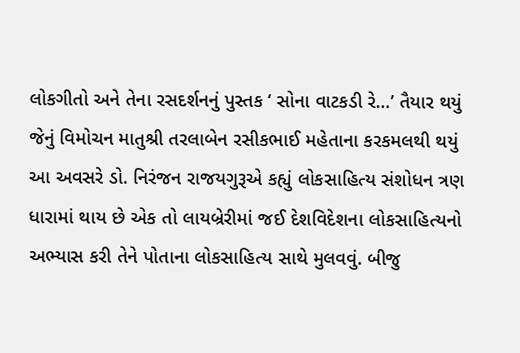લોકગીતો અને તેના રસદર્શનનું પુસ્તક ‘ સોના વાટકડી રે…’ તૈયાર થયું જેનું વિમોચન માતુશ્રી તરલાબેન રસીકભાઈ મહેતાના કરકમલથી થયું આ અવસરે ડો. નિરંજન રાજયગુરૂએ કહ્યું લોકસાહિત્ય સંશોધન ત્રણ ધારામાં થાય છે એક તો લાયબ્રેરીમાં જઈ દેશવિદેશના લોકસાહિત્યનો અભ્યાસ કરી તેને પોતાના લોકસાહિત્ય સાથે મુલવવું. બીજુ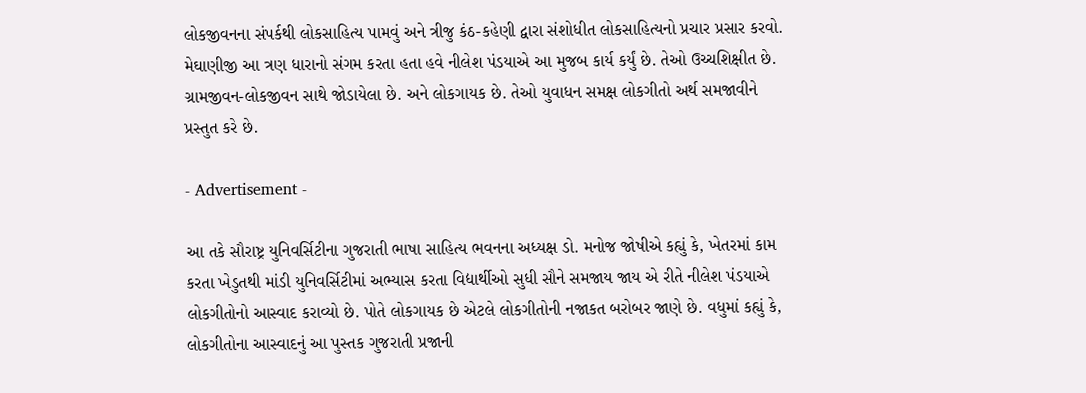લોકજીવનના સંપર્કથી લોકસાહિત્ય પામવું અને ત્રીજુ કંઠ-કહેણી દ્વારા સંશોધીત લોકસાહિત્યનો પ્રચાર પ્રસાર કરવો. મેઘાણીજી આ ત્રણ ધારાનો સંગમ કરતા હતા હવે નીલેશ પંડયાએ આ મુજબ કાર્ય કર્યું છે. તેઓ ઉચ્ચશિક્ષીત છે. ગ્રામજીવન-લોકજીવન સાથે જોડાયેલા છે. અને લોકગાયક છે. તેઓ યુવાધન સમક્ષ લોકગીતો અર્થ સમજાવીને પ્રસ્તુત કરે છે.

- Advertisement -

આ તકે સૌરાષ્ટ્ર યુનિવર્સિટીના ગુજરાતી ભાષા સાહિત્ય ભવનના અધ્યક્ષ ડો. મનોજ જોષીએ કહ્યું કે, ખેતરમાં કામ કરતા ખેડુતથી માંડી યુનિવર્સિટીમાં અભ્યાસ કરતા વિદ્યાર્થીઓ સુધી સૌને સમજાય જાય એ રીતે નીલેશ પંડયાએ લોકગીતોનો આસ્વાદ કરાવ્યો છે. પોતે લોકગાયક છે એટલે લોકગીતોની નજાકત બરોબર જાણે છે. વધુમાં કહ્યું કે, લોકગીતોના આસ્વાદનું આ પુસ્તક ગુજરાતી પ્રજાની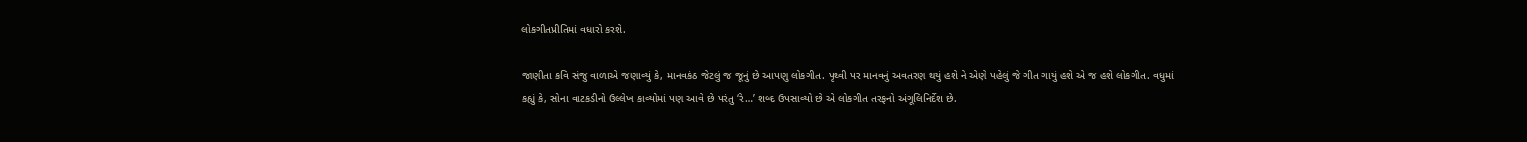લોકગીતપ્રીતિમાં વધારો કરશે.

જાણીતા કવિ સંજુ વાળાએ જણાવ્યું કે, માનવકંઠ જેટલું જ જૂનું છે આપણુ લોકગીત. પૃથ્વી પર માનવનું અવતરણ થયું હશે ને એણે પહેલું જે ગીત ગાયું હશે એ જ હશે લોકગીત. વધુમાં કહ્યું કે, સોના વાટકડીનો ઉલ્લેખ કાવ્યોમાં પણ આવે છે પરંતુ ‘રે…’ શબ્દ ઉપસાવ્યો છે એ લોકગીત તરફનો અંગૂલિનિર્દેશ છે.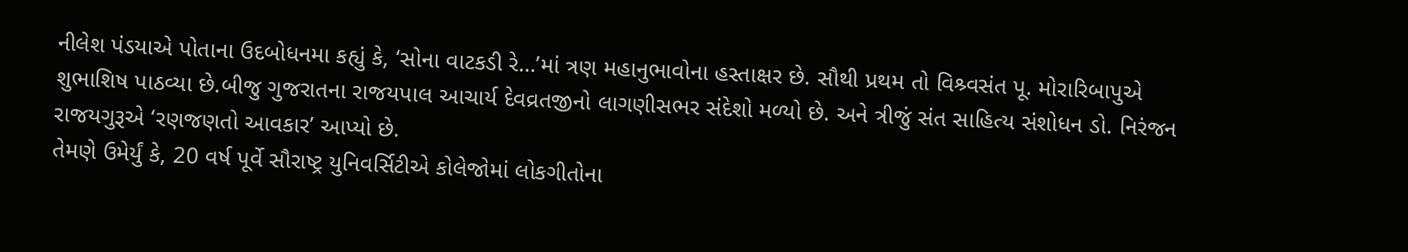નીલેશ પંડયાએ પોતાના ઉદબોધનમા કહ્યું કે, ‘સોના વાટકડી રે…’માં ત્રણ મહાનુભાવોના હસ્તાક્ષર છે. સૌથી પ્રથમ તો વિશ્ર્વસંત પૂ. મોરારિબાપુએ શુભાશિષ પાઠવ્યા છે.બીજુ ગુજરાતના રાજયપાલ આચાર્ય દેવવ્રતજીનો લાગણીસભર સંદેશો મળ્યો છે. અને ત્રીજું સંત સાહિત્ય સંશોધન ડો. નિરંજન રાજયગુરૂએ ‘રણજણતો આવકાર’ આપ્યો છે.
તેમણે ઉમેર્યું કે, 20 વર્ષ પૂર્વે સૌરાષ્ટ્ર યુનિવર્સિટીએ કોલેજોમાં લોકગીતોના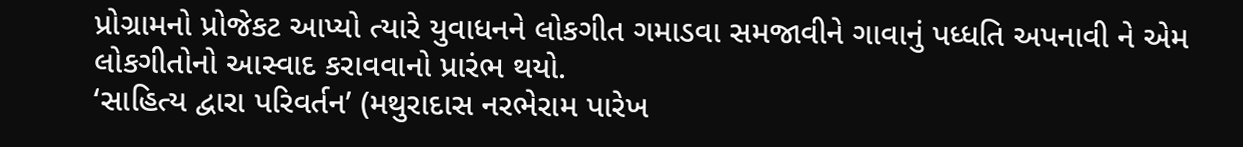પ્રોગ્રામનો પ્રોજેકટ આપ્યો ત્યારે યુવાધનને લોકગીત ગમાડવા સમજાવીને ગાવાનું પધ્ધતિ અપનાવી ને એમ લોકગીતોનો આસ્વાદ કરાવવાનો પ્રારંભ થયો.
‘સાહિત્ય દ્વારા પરિવર્તન’ (મથુરાદાસ નરભેરામ પારેખ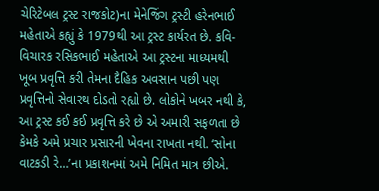ચેરિટેબલ ટ્રસ્ટ રાજકોટ)ના મેનેજિંગ ટ્રસ્ટી હરેનભાઈ મહેતાએ કહ્યું કે 1979થી આ ટ્રસ્ટ કાર્યરત છે. કવિ-વિચારક રસિકભાઈ મહેતાએ આ ટ્રસ્ટના માધ્યમથી ખૂબ પ્રવૃત્તિ કરી તેમના દૈહિક અવસાન પછી પણ પ્રવૃત્તિનો સેવારથ દોડતો રહ્યો છે. લોકોને ખબર નથી કે, આ ટ્રસ્ટ કઈ કઈ પ્રવૃત્તિ કરે છે એ અમારી સફળતા છે કેમકે અમે પ્રચાર પ્રસારની ખેવના રાખતા નથી. ‘સોના વાટકડી રે…’ના પ્રકાશનમાં અમે નિમિત માત્ર છીએ.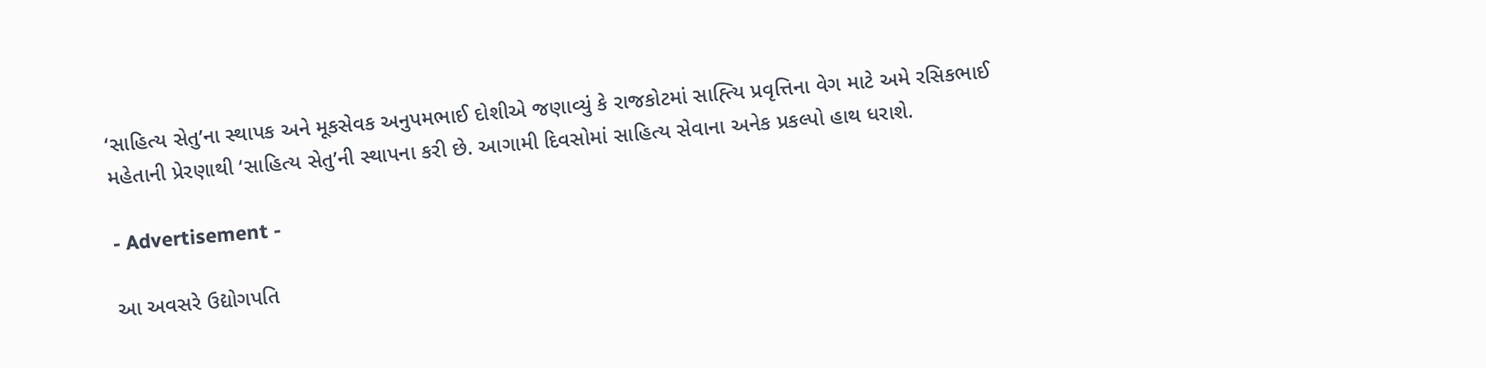‘સાહિત્ય સેતુ’ના સ્થાપક અને મૂકસેવક અનુપમભાઈ દોશીએ જણાવ્યું કે રાજકોટમાં સાહ્ત્યિ પ્રવૃત્તિના વેગ માટે અમે રસિકભાઈ મહેતાની પ્રેરણાથી ‘સાહિત્ય સેતુ’ની સ્થાપના કરી છે. આગામી દિવસોમાં સાહિત્ય સેવાના અનેક પ્રકલ્પો હાથ ધરાશે.

- Advertisement -

આ અવસરે ઉદ્યોગપતિ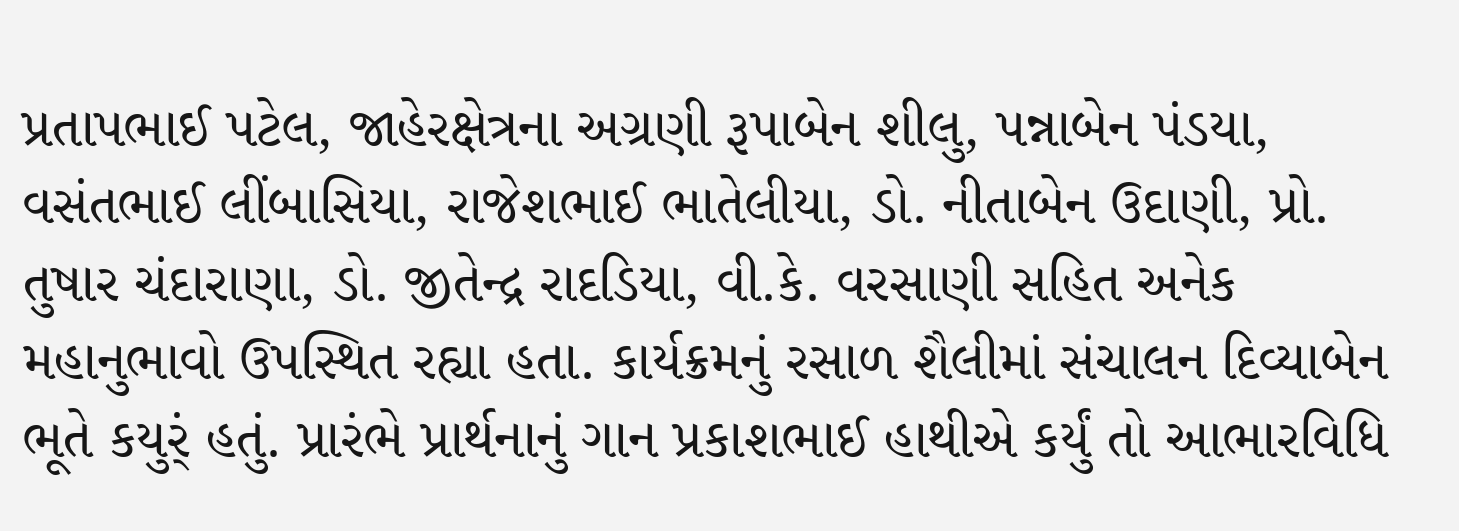પ્રતાપભાઈ પટેલ, જાહેરક્ષેત્રના અગ્રણી રૂપાબેન શીલુ, પન્નાબેન પંડયા, વસંતભાઈ લીંબાસિયા, રાજેશભાઈ ભાતેલીયા, ડો. નીતાબેન ઉદાણી, પ્રો. તુષાર ચંદારાણા, ડો. જીતેન્દ્ર રાદડિયા, વી.કે. વરસાણી સહિત અનેક મહાનુભાવો ઉપસ્થિત રહ્યા હતા. કાર્યક્રમનું રસાળ શૈલીમાં સંચાલન દિવ્યાબેન ભૂતે કયુર્ં હતું. પ્રારંભે પ્રાર્થનાનું ગાન પ્રકાશભાઈ હાથીએ કર્યું તો આભારવિધિ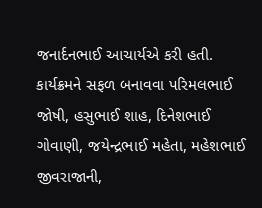જનાર્દનભાઈ આચાર્યએ કરી હતી. કાર્યક્રમને સફળ બનાવવા પરિમલભાઈ જોષી, હસુભાઈ શાહ, દિનેશભાઈ ગોવાણી, જયેન્દ્રભાઈ મહેતા, મહેશભાઈ જીવરાજાની,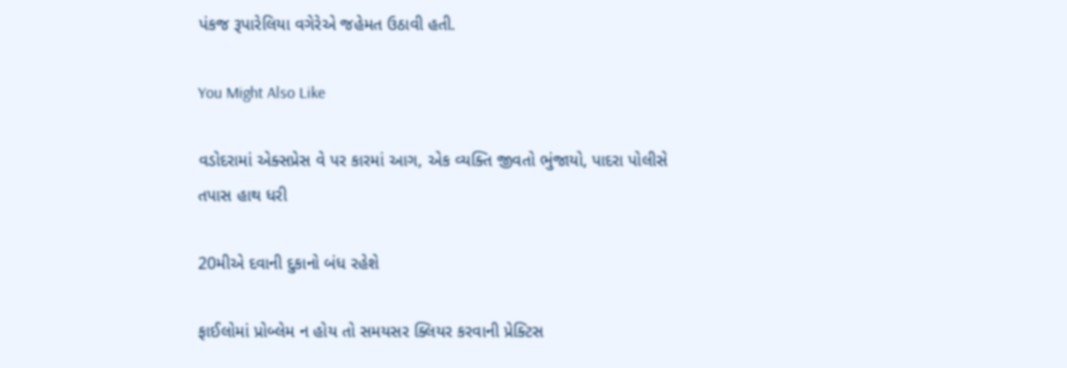પંકજ રૂપારેલિયા વગેરેએ જહેમત ઉઠાવી હતી.

You Might Also Like

વડોદરામાં એક્સપ્રેસ વે પર કારમાં આગ, એક વ્યક્તિ જીવતો ભુંજાયો, પાદરા પોલીસે તપાસ હાથ ધરી

20મીએ દવાની દુકાનો બંધ રહેશે

ફાઈલોમાં પ્રોબ્લેમ ન હોય તો સમયસર ક્લિયર કરવાની પ્રેક્ટિસ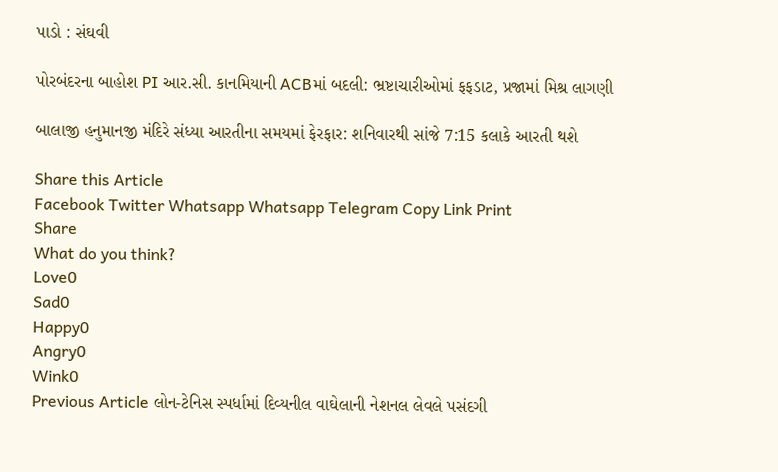પાડો : સંઘવી

પોરબંદરના બાહોશ PI આર.સી. કાનમિયાની ACBમાં બદલી: ભ્રષ્ટાચારીઓમાં ફફડાટ, પ્રજામાં મિશ્ર લાગણી

બાલાજી હનુમાનજી મંદિરે સંધ્યા આરતીના સમયમાં ફેરફાર: શનિવારથી સાંજે 7:15 કલાકે આરતી થશે

Share this Article
Facebook Twitter Whatsapp Whatsapp Telegram Copy Link Print
Share
What do you think?
Love0
Sad0
Happy0
Angry0
Wink0
Previous Article લોન-ટેનિસ સ્પર્ધામાં દિવ્યનીલ વાઘેલાની નેશનલ લેવલે પસંદગી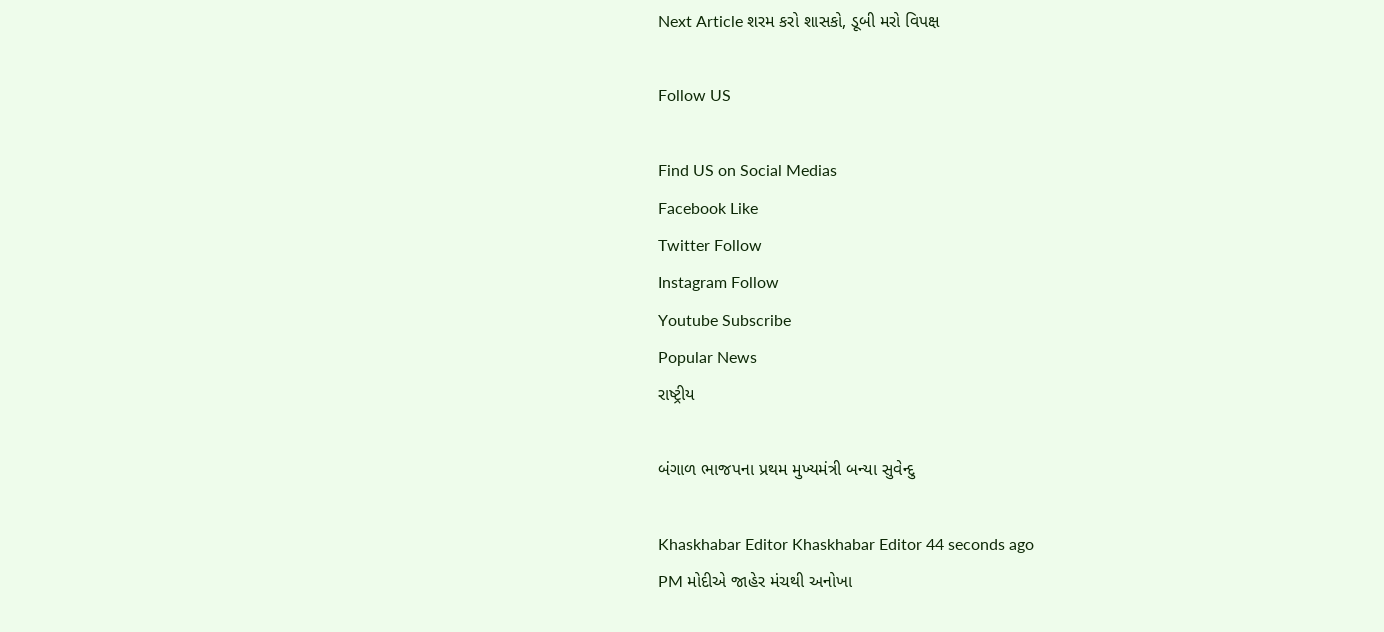Next Article શરમ કરો શાસકો, ડૂબી મરો વિપક્ષ

Follow US

Find US on Social Medias
Facebook Like
Twitter Follow
Instagram Follow
Youtube Subscribe
Popular News
રાષ્ટ્રીય

બંગાળ ભાજપના પ્રથમ મુખ્યમંત્રી બન્યા સુવેન્દુ

Khaskhabar Editor Khaskhabar Editor 44 seconds ago
PM મોદીએ જાહેર મંચથી અનોખા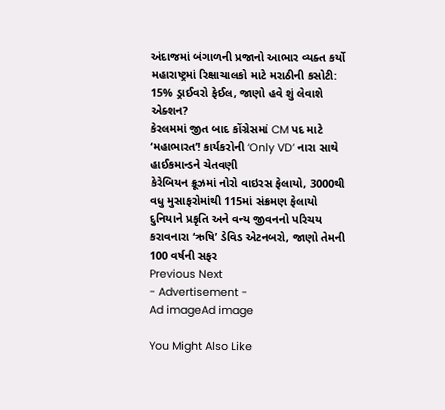અંદાજમાં બંગાળની પ્રજાનો આભાર વ્યક્ત કર્યો
મહારાષ્ટ્રમાં રિક્ષાચાલકો માટે મરાઠીની કસોટી: 15% ડ્રાઈવરો ફેઈલ, જાણો હવે શું લેવાશે એક્શન?
કેરલમમાં જીત બાદ કોંગ્રેસમાં CM પદ માટે ‘મહાભારત’! કાર્યકરોની ‘Only VD’ નારા સાથે હાઈકમાન્ડને ચેતવણી
કેરેબિયન ક્રૂઝમાં નોરો વાઇરસ ફેલાયો, 3000થી વધુ મુસાફરોમાંથી 115માં સંક્રમણ ફેલાયો
દુનિયાને પ્રકૃતિ અને વન્ય જીવનનો પરિચય કરાવનારા ‘ઋષિ’ ડેવિડ એટનબરો, જાણો તેમની 100 વર્ષની સફર
Previous Next
- Advertisement -
Ad imageAd image

You Might Also Like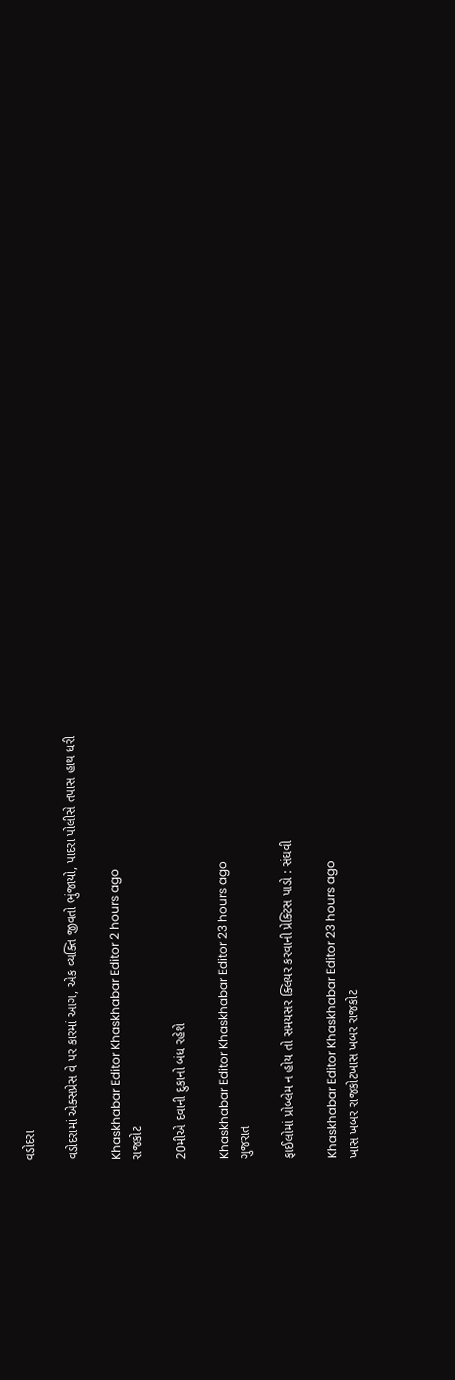વડોદરા

વડોદરામાં એક્સપ્રેસ વે પર કારમાં આગ, એક વ્યક્તિ જીવતો ભુંજાયો, પાદરા પોલીસે તપાસ હાથ ધરી

Khaskhabar Editor Khaskhabar Editor 2 hours ago
રાજકોટ

20મીએ દવાની દુકાનો બંધ રહેશે

Khaskhabar Editor Khaskhabar Editor 23 hours ago
ગુજરાત

ફાઈલોમાં પ્રોબ્લેમ ન હોય તો સમયસર ક્લિયર કરવાની પ્રેક્ટિસ પાડો : સંઘવી

Khaskhabar Editor Khaskhabar Editor 23 hours ago
ખાસ ખબર રાજકોટખાસ ખબર રાજકોટ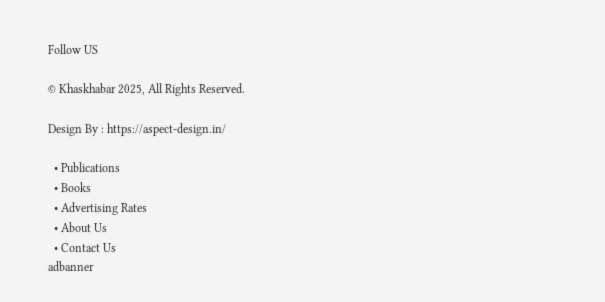Follow US

© Khaskhabar 2025, All Rights Reserved.

Design By : https://aspect-design.in/

  • Publications
  • Books
  • Advertising Rates
  • About Us
  • Contact Us
adbanner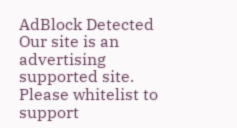AdBlock Detected
Our site is an advertising supported site. Please whitelist to support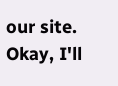our site.
Okay, I'll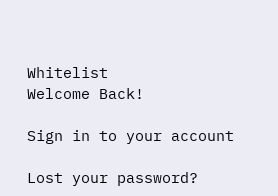Whitelist
Welcome Back!

Sign in to your account

Lost your password?